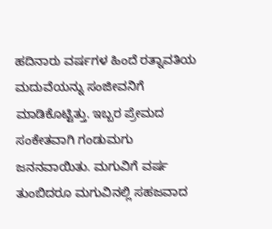ಹದಿನಾರು ವರ್ಷಗಳ ಹಿಂದೆ ರತ್ನಾವತಿಯ ಮದುವೆಯನ್ನು ಸಂಜೀವನಿಗೆ ಮಾಡಿಕೊಟ್ಟಿತ್ತು. ಇಬ್ಬರ ಪ್ರೇಮದ ಸಂಕೇತವಾಗಿ ಗಂಡುಮಗು ಜನನವಾಯಿತು. ಮಗುವಿಗೆ ವರ್ಷ ತುಂಬಿದರೂ ಮಗುವಿನಲ್ಲಿ ಸಹಜವಾದ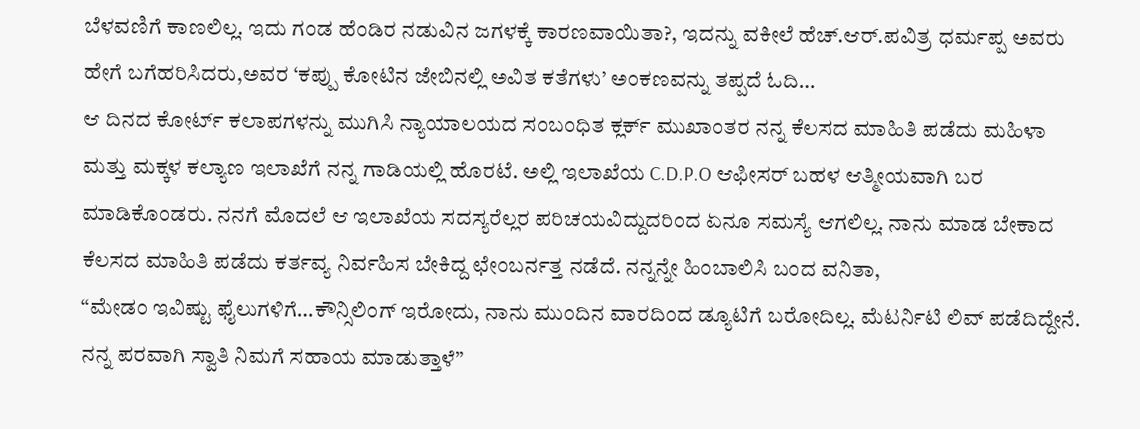ಬೆಳವಣಿಗೆ ಕಾಣಲಿಲ್ಲ. ಇದು ಗಂಡ ಹೆಂಡಿರ ನಡುವಿನ ಜಗಳಕ್ಕೆ ಕಾರಣವಾಯಿತಾ?, ಇದನ್ನು ವಕೀಲೆ ಹೆಚ್.ಆರ್.ಪವಿತ್ರ ಧರ್ಮಪ್ಪ ಅವರು ಹೇಗೆ ಬಗೆಹರಿಸಿದರು,ಅವರ ‘ಕಪ್ಪು ಕೋಟಿನ ಜೇಬಿನಲ್ಲಿ ಅವಿತ ಕತೆಗಳು’ ಅಂಕಣವನ್ನು ತಪ್ಪದೆ ಓದಿ…
ಆ ದಿನದ ಕೋರ್ಟ್ ಕಲಾಪಗಳನ್ನು ಮುಗಿಸಿ ನ್ಯಾಯಾಲಯದ ಸಂಬಂಧಿತ ಕ್ಲರ್ಕ್ ಮುಖಾಂತರ ನನ್ನ ಕೆಲಸದ ಮಾಹಿತಿ ಪಡೆದು ಮಹಿಳಾ ಮತ್ತು ಮಕ್ಕಳ ಕಲ್ಯಾಣ ಇಲಾಖೆಗೆ ನನ್ನ ಗಾಡಿಯಲ್ಲಿ ಹೊರಟೆ. ಅಲ್ಲಿ ಇಲಾಖೆಯ C.D.P.O ಆಫೀಸರ್ ಬಹಳ ಆತ್ಮೀಯವಾಗಿ ಬರ ಮಾಡಿಕೊಂಡರು. ನನಗೆ ಮೊದಲೆ ಆ ಇಲಾಖೆಯ ಸದಸ್ಯರೆಲ್ಲರ ಪರಿಚಯವಿದ್ದುದರಿಂದ ಏನೂ ಸಮಸ್ಯೆ ಆಗಲಿಲ್ಲ. ನಾನು ಮಾಡ ಬೇಕಾದ ಕೆಲಸದ ಮಾಹಿತಿ ಪಡೆದು ಕರ್ತವ್ಯ ನಿರ್ವಹಿಸ ಬೇಕಿದ್ದ ಛೇಂಬರ್ನತ್ತ ನಡೆದೆ. ನನ್ನನ್ನೇ ಹಿಂಬಾಲಿಸಿ ಬಂದ ವನಿತಾ,
“ಮೇಡಂ ಇವಿಷ್ಟು ಫೈಲುಗಳಿಗೆ…ಕೌನ್ಸಿಲಿಂಗ್ ಇರೋದು, ನಾನು ಮುಂದಿನ ವಾರದಿಂದ ಡ್ಯೂಟಿಗೆ ಬರೋದಿಲ್ಲ. ಮೆಟರ್ನಿಟಿ ಲಿವ್ ಪಡೆದಿದ್ದೇನೆ. ನನ್ನ ಪರವಾಗಿ ಸ್ವಾತಿ ನಿಮಗೆ ಸಹಾಯ ಮಾಡುತ್ತಾಳೆ”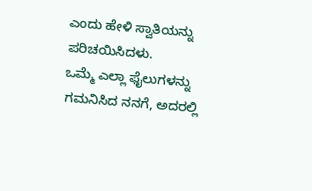ಎಂದು ಹೇಳಿ ಸ್ವಾತಿಯನ್ನು ಪರಿಚಯಿಸಿದಳು.
ಒಮ್ಮೆ ಎಲ್ಲಾ ಫೈಲುಗಳನ್ನು ಗಮನಿಸಿದ ನನಗೆ, ಅದರಲ್ಲಿ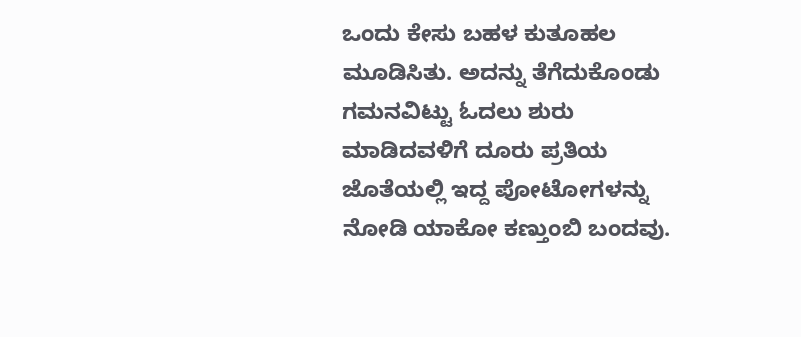ಒಂದು ಕೇಸು ಬಹಳ ಕುತೂಹಲ ಮೂಡಿಸಿತು. ಅದನ್ನು ತೆಗೆದುಕೊಂಡು ಗಮನವಿಟ್ಟು ಓದಲು ಶುರು ಮಾಡಿದವಳಿಗೆ ದೂರು ಪ್ರತಿಯ ಜೊತೆಯಲ್ಲಿ ಇದ್ದ ಪೋಟೋಗಳನ್ನು ನೋಡಿ ಯಾಕೋ ಕಣ್ತುಂಬಿ ಬಂದವು.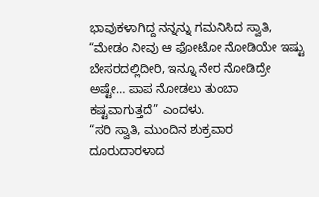ಭಾವುಕಳಾಗಿದ್ದ ನನ್ನನ್ನು ಗಮನಿಸಿದ ಸ್ವಾತಿ, “ಮೇಡಂ ನೀವು ಆ ಫೋಟೋ ನೋಡಿಯೇ ಇಷ್ಟು ಬೇಸರದಲ್ಲಿದೀರಿ, ಇನ್ನೂ ನೇರ ನೋಡಿದ್ರೇ ಅಷ್ಟೇ… ಪಾಪ ನೋಡಲು ತುಂಬಾ ಕಷ್ಟವಾಗುತ್ತದೆ” ಎಂದಳು.
“ಸರಿ ಸ್ವಾತಿ, ಮುಂದಿನ ಶುಕ್ರವಾರ ದೂರುದಾರಳಾದ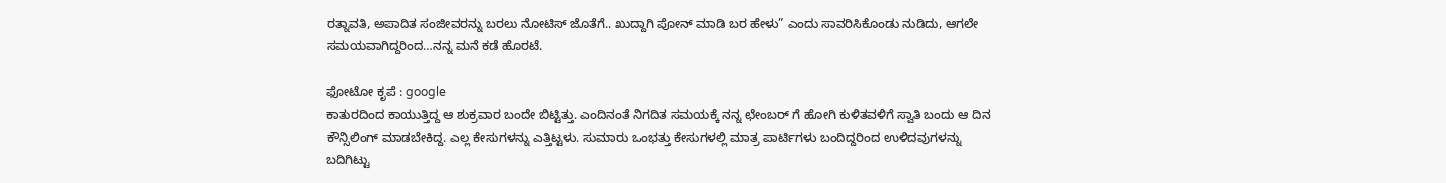ರತ್ನಾವತಿ, ಅಪಾದಿತ ಸಂಜೀವರನ್ನು ಬರಲು ನೋಟಿಸ್ ಜೊತೆಗೆ.. ಖುದ್ದಾಗಿ ಪೋನ್ ಮಾಡಿ ಬರ ಹೇಳು” ಎಂದು ಸಾವರಿಸಿಕೊಂಡು ನುಡಿದು, ಆಗಲೇ ಸಮಯವಾಗಿದ್ದರಿಂದ…ನನ್ನ ಮನೆ ಕಡೆ ಹೊರಟೆ.

ಫೋಟೋ ಕೃಪೆ : google
ಕಾತುರದಿಂದ ಕಾಯುತ್ತಿದ್ದ ಆ ಶುಕ್ರವಾರ ಬಂದೇ ಬಿಟ್ಟಿತ್ತು. ಎಂದಿನಂತೆ ನಿಗದಿತ ಸಮಯಕ್ಕೆ ನನ್ನ ಛೇಂಬರ್ ಗೆ ಹೋಗಿ ಕುಳಿತವಳಿಗೆ ಸ್ವಾತಿ ಬಂದು ಆ ದಿನ ಕೌನ್ಸಿಲಿಂಗ್ ಮಾಡಬೇಕಿದ್ದ. ಎಲ್ಲ ಕೇಸುಗಳನ್ನು ಎತ್ತಿಟ್ಟಳು. ಸುಮಾರು ಒಂಭತ್ತು ಕೇಸುಗಳಲ್ಲಿ ಮಾತ್ರ ಪಾರ್ಟಿಗಳು ಬಂದಿದ್ದರಿಂದ ಉಳಿದವುಗಳನ್ನು ಬದಿಗಿಟ್ಟು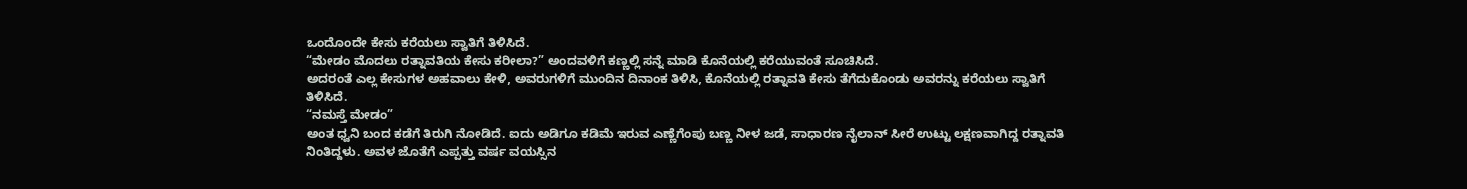ಒಂದೊಂದೇ ಕೇಸು ಕರೆಯಲು ಸ್ವಾತಿಗೆ ತಿಳಿಸಿದೆ.
“ಮೇಡಂ ಮೊದಲು ರತ್ನಾವತಿಯ ಕೇಸು ಕರೀಲಾ?” ಅಂದವಳಿಗೆ ಕಣ್ಣಲ್ಲಿ ಸನ್ನೆ ಮಾಡಿ ಕೊನೆಯಲ್ಲಿ ಕರೆಯುವಂತೆ ಸೂಚಿಸಿದೆ.
ಅದರಂತೆ ಎಲ್ಲ ಕೇಸುಗಳ ಅಹವಾಲು ಕೇಳಿ, ಅವರುಗಳಿಗೆ ಮುಂದಿನ ದಿನಾಂಕ ತಿಳಿಸಿ, ಕೊನೆಯಲ್ಲಿ ರತ್ನಾವತಿ ಕೇಸು ತೆಗೆದುಕೊಂಡು ಅವರನ್ನು ಕರೆಯಲು ಸ್ವಾತಿಗೆ ತಿಳಿಸಿದೆ.
“ನಮಸ್ತೆ ಮೇಡಂ”
ಅಂತ ಧ್ವನಿ ಬಂದ ಕಡೆಗೆ ತಿರುಗಿ ನೋಡಿದೆ. ಐದು ಅಡಿಗೂ ಕಡಿಮೆ ಇರುವ ಎಣ್ಣೆಗೆಂಪು ಬಣ್ಣ ನೀಳ ಜಡೆ, ಸಾಧಾರಣ ನೈಲಾನ್ ಸೀರೆ ಉಟ್ಟು ಲಕ್ಷಣವಾಗಿದ್ದ ರತ್ನಾವತಿ ನಿಂತಿದ್ದಳು. ಅವಳ ಜೊತೆಗೆ ಎಪ್ಪತ್ತು ವರ್ಷ ವಯಸ್ಸಿನ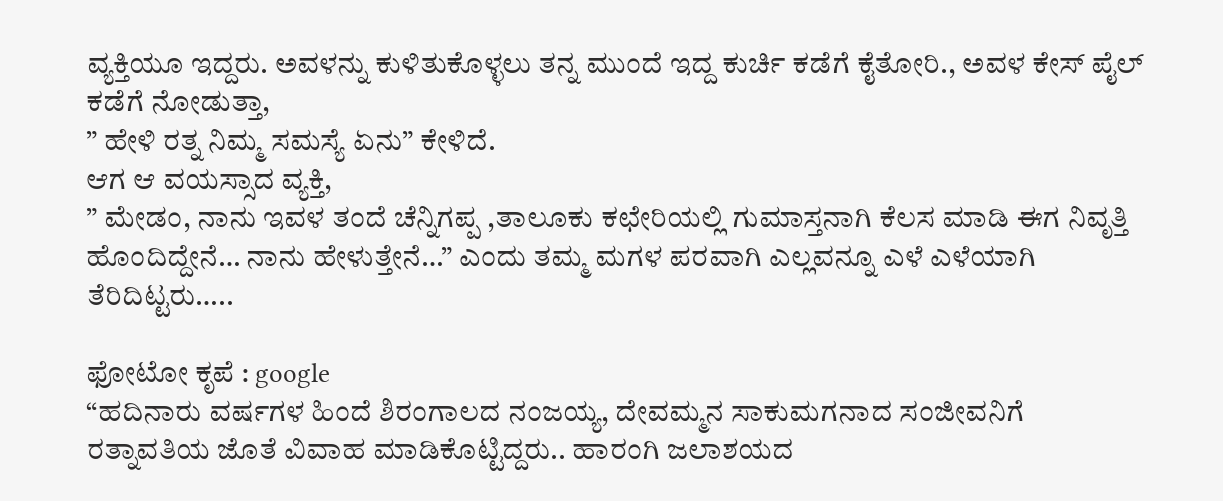ವ್ಯಕ್ತಿಯೂ ಇದ್ದರು. ಅವಳನ್ನು ಕುಳಿತುಕೊಳ್ಳಲು ತನ್ನ ಮುಂದೆ ಇದ್ದ ಕುರ್ಚಿ ಕಡೆಗೆ ಕೈತೋರಿ., ಅವಳ ಕೇಸ್ ಪೈಲ್ ಕಡೆಗೆ ನೋಡುತ್ತಾ,
” ಹೇಳಿ ರತ್ನ ನಿಮ್ಮ ಸಮಸ್ಯೆ ಏನು” ಕೇಳಿದೆ.
ಆಗ ಆ ವಯಸ್ಸಾದ ವ್ಯಕ್ತಿ,
” ಮೇಡಂ, ನಾನು ಇವಳ ತಂದೆ ಚೆನ್ನಿಗಪ್ಪ ,ತಾಲೂಕು ಕಛೇರಿಯಲ್ಲಿ ಗುಮಾಸ್ತನಾಗಿ ಕೆಲಸ ಮಾಡಿ ಈಗ ನಿವೃತ್ತಿ ಹೊಂದಿದ್ದೇನೆ… ನಾನು ಹೇಳುತ್ತೇನೆ…” ಎಂದು ತಮ್ಮ ಮಗಳ ಪರವಾಗಿ ಎಲ್ಲವನ್ನೂ ಎಳೆ ಎಳೆಯಾಗಿ ತೆರಿದಿಟ್ಟರು…..

ಫೋಟೋ ಕೃಪೆ : google
“ಹದಿನಾರು ವರ್ಷಗಳ ಹಿಂದೆ ಶಿರಂಗಾಲದ ನಂಜಯ್ಯ, ದೇವಮ್ಮನ ಸಾಕುಮಗನಾದ ಸಂಜೀವನಿಗೆ ರತ್ನಾವತಿಯ ಜೊತೆ ವಿವಾಹ ಮಾಡಿಕೊಟ್ಟಿದ್ದರು.. ಹಾರಂಗಿ ಜಲಾಶಯದ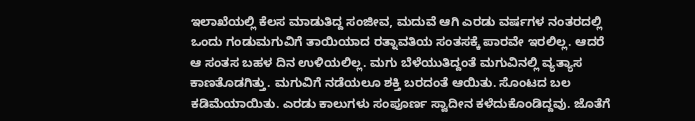ಇಲಾಖೆಯಲ್ಲಿ ಕೆಲಸ ಮಾಡುತಿದ್ದ ಸಂಜೀವ, ಮದುವೆ ಆಗಿ ಎರಡು ವರ್ಷಗಳ ನಂತರದಲ್ಲಿ ಒಂದು ಗಂಡುಮಗುವಿಗೆ ತಾಯಿಯಾದ ರತ್ನಾವತಿಯ ಸಂತಸಕ್ಕೆ ಪಾರವೇ ಇರಲಿಲ್ಲ. ಆದರೆ ಆ ಸಂತಸ ಬಹಳ ದಿನ ಉಳಿಯಲಿಲ್ಲ. ಮಗು ಬೆಳೆಯುತಿದ್ದಂತೆ ಮಗುವಿನಲ್ಲಿ ವ್ಯತ್ಯಾಸ ಕಾಣತೊಡಗಿತ್ತು. ಮಗುವಿಗೆ ನಡೆಯಲೂ ಶಕ್ತಿ ಬರದಂತೆ ಆಯಿತು. ಸೊಂಟದ ಬಲ ಕಡಿಮೆಯಾಯಿತು. ಎರಡು ಕಾಲುಗಳು ಸಂಪೂರ್ಣ ಸ್ವಾದೀನ ಕಳೆದುಕೊಂಡಿದ್ದವು. ಜೊತೆಗೆ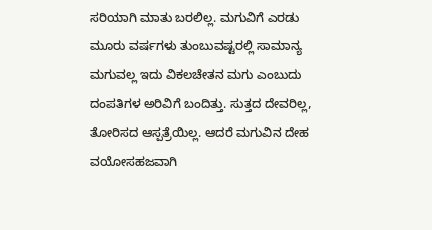ಸರಿಯಾಗಿ ಮಾತು ಬರಲಿಲ್ಲ. ಮಗುವಿಗೆ ಎರಡು ಮೂರು ವರ್ಷಗಳು ತುಂಬುವಷ್ಟರಲ್ಲಿ ಸಾಮಾನ್ಯ ಮಗುವಲ್ಲ ಇದು ವಿಕಲಚೇತನ ಮಗು ಎಂಬುದು ದಂಪತಿಗಳ ಅರಿವಿಗೆ ಬಂದಿತ್ತು. ಸುತ್ತದ ದೇವರಿಲ್ಲ, ತೋರಿಸದ ಆಸ್ಪತ್ರೆಯಿಲ್ಲ. ಆದರೆ ಮಗುವಿನ ದೇಹ ವಯೋಸಹಜವಾಗಿ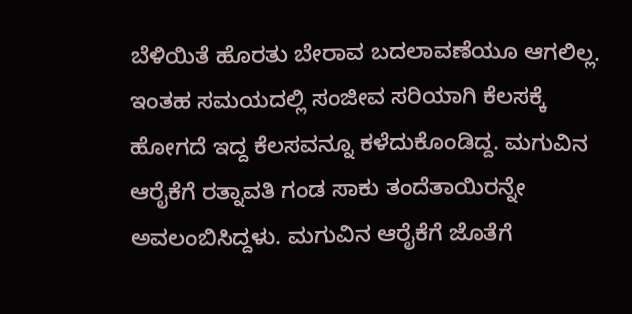ಬೆಳಿಯಿತೆ ಹೊರತು ಬೇರಾವ ಬದಲಾವಣೆಯೂ ಆಗಲಿಲ್ಲ. ಇಂತಹ ಸಮಯದಲ್ಲಿ ಸಂಜೀವ ಸರಿಯಾಗಿ ಕೆಲಸಕ್ಕೆ ಹೋಗದೆ ಇದ್ದ ಕೆಲಸವನ್ನೂ ಕಳೆದುಕೊಂಡಿದ್ದ. ಮಗುವಿನ ಆರೈಕೆಗೆ ರತ್ನಾವತಿ ಗಂಡ ಸಾಕು ತಂದೆತಾಯಿರನ್ನೇ ಅವಲಂಬಿಸಿದ್ದಳು. ಮಗುವಿನ ಆರೈಕೆಗೆ ಜೊತೆಗೆ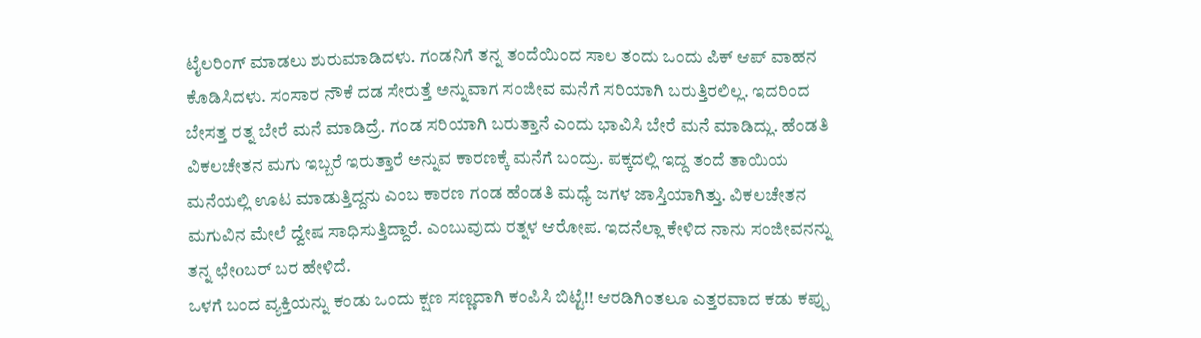ಟೈಲರಿಂಗ್ ಮಾಡಲು ಶುರುಮಾಡಿದಳು. ಗಂಡನಿಗೆ ತನ್ನ ತಂದೆಯಿಂದ ಸಾಲ ತಂದು ಒಂದು ಪಿಕ್ ಆಪ್ ವಾಹನ ಕೊಡಿಸಿದಳು. ಸಂಸಾರ ನೌಕೆ ದಡ ಸೇರುತ್ತೆ ಅನ್ನುವಾಗ ಸಂಜೀವ ಮನೆಗೆ ಸರಿಯಾಗಿ ಬರುತ್ತಿರಲಿಲ್ಲ. ಇದರಿಂದ ಬೇಸತ್ತ ರತ್ನ ಬೇರೆ ಮನೆ ಮಾಡಿದ್ರೆ. ಗಂಡ ಸರಿಯಾಗಿ ಬರುತ್ತಾನೆ ಎಂದು ಭಾವಿಸಿ ಬೇರೆ ಮನೆ ಮಾಡಿದ್ಲು. ಹೆಂಡತಿ ವಿಕಲಚೇತನ ಮಗು ಇಬ್ಬರೆ ಇರುತ್ತಾರೆ ಅನ್ನುವ ಕಾರಣಕ್ಕೆ ಮನೆಗೆ ಬಂದ್ರು. ಪಕ್ಕದಲ್ಲಿ ಇದ್ದ ತಂದೆ ತಾಯಿಯ ಮನೆಯಲ್ಲಿ ಊಟ ಮಾಡುತ್ತಿದ್ದನು ಎಂಬ ಕಾರಣ ಗಂಡ ಹೆಂಡತಿ ಮಧ್ಯೆ ಜಗಳ ಜಾಸ್ತಿಯಾಗಿತ್ತು. ವಿಕಲಚೇತನ ಮಗುವಿನ ಮೇಲೆ ದ್ವೇಷ ಸಾಧಿಸುತ್ತಿದ್ದಾರೆ. ಎಂಬುವುದು ರತ್ನಳ ಆರೋಪ. ಇದನೆಲ್ಲಾ ಕೇಳಿದ ನಾನು ಸಂಜೀವನನ್ನು ತನ್ನ ಛೇoಬರ್ ಬರ ಹೇಳಿದೆ.
ಒಳಗೆ ಬಂದ ವ್ಯಕ್ತಿಯನ್ನು ಕಂಡು ಒಂದು ಕ್ಷಣ ಸಣ್ಣದಾಗಿ ಕಂಪಿಸಿ ಬಿಟ್ಟೆ!! ಆರಡಿಗಿಂತಲೂ ಎತ್ತರವಾದ ಕಡು ಕಪ್ಪು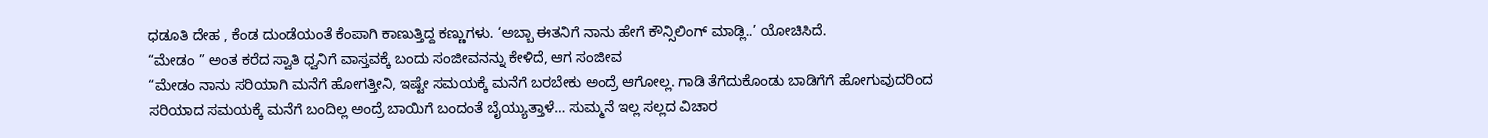ಧಡೂತಿ ದೇಹ , ಕೆಂಡ ದುಂಡೆಯಂತೆ ಕೆಂಪಾಗಿ ಕಾಣುತ್ತಿದ್ದ ಕಣ್ಣುಗಳು. ‘ಅಬ್ಬಾ ಈತನಿಗೆ ನಾನು ಹೇಗೆ ಕೌನ್ಸಿಲಿಂಗ್ ಮಾಡ್ಲಿ..’ ಯೋಚಿಸಿದೆ.
“ಮೇಡಂ ” ಅಂತ ಕರೆದ ಸ್ವಾತಿ ಧ್ವನಿಗೆ ವಾಸ್ತವಕ್ಕೆ ಬಂದು ಸಂಜೀವನನ್ನು ಕೇಳಿದೆ, ಆಗ ಸಂಜೀವ
“ಮೇಡಂ ನಾನು ಸರಿಯಾಗಿ ಮನೆಗೆ ಹೋಗತ್ತೀನಿ, ಇಷ್ಟೇ ಸಮಯಕ್ಕೆ ಮನೆಗೆ ಬರಬೇಕು ಅಂದ್ರೆ ಆಗೋಲ್ಲ. ಗಾಡಿ ತೆಗೆದುಕೊಂಡು ಬಾಡಿಗೆಗೆ ಹೋಗುವುದರಿಂದ ಸರಿಯಾದ ಸಮಯಕ್ಕೆ ಮನೆಗೆ ಬಂದಿಲ್ಲ ಅಂದ್ರೆ ಬಾಯಿಗೆ ಬಂದಂತೆ ಬೈಯ್ಯುತ್ತಾಳೆ… ಸುಮ್ಮನೆ ಇಲ್ಲ ಸಲ್ಲದ ವಿಚಾರ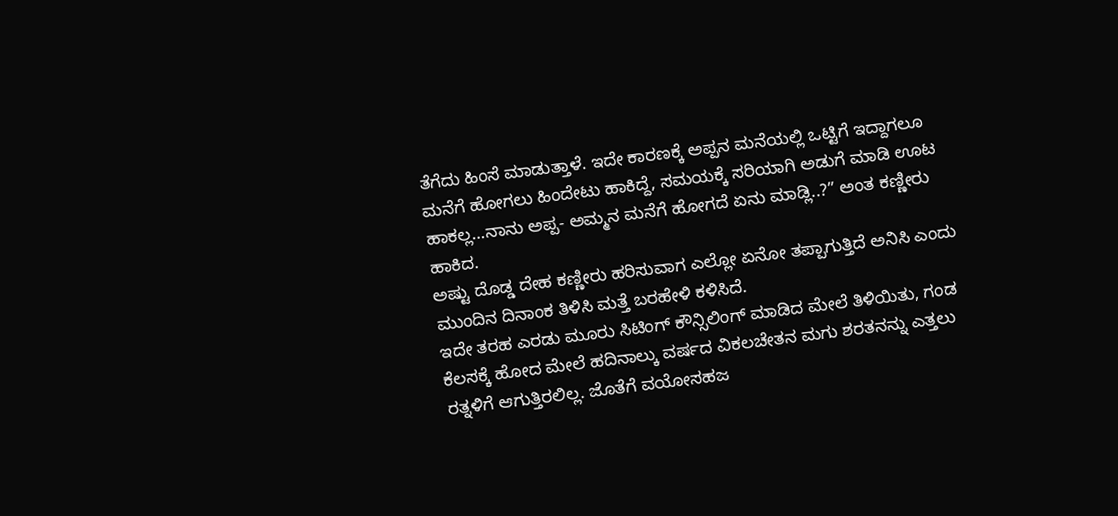ತೆಗೆದು ಹಿಂಸೆ ಮಾಡುತ್ತಾಳೆ. ಇದೇ ಕಾರಣಕ್ಕೆ ಅಪ್ಪನ ಮನೆಯಲ್ಲಿ ಒಟ್ಟಿಗೆ ಇದ್ದಾಗಲೂ ಮನೆಗೆ ಹೋಗಲು ಹಿಂದೇಟು ಹಾಕಿದ್ದೆ, ಸಮಯಕ್ಕೆ ಸರಿಯಾಗಿ ಅಡುಗೆ ಮಾಡಿ ಊಟ ಹಾಕಲ್ಲ…ನಾನು ಅಪ್ಪ- ಅಮ್ಮನ ಮನೆಗೆ ಹೋಗದೆ ಏನು ಮಾಡ್ಲಿ..?” ಅಂತ ಕಣ್ಣೀರು ಹಾಕಿದ.
ಅಷ್ಟು ದೊಡ್ಡ ದೇಹ ಕಣ್ಣೀರು ಹರಿಸುವಾಗ ಎಲ್ಲೋ ಏನೋ ತಪ್ಪಾಗುತ್ತಿದೆ ಅನಿಸಿ ಎಂದು ಮುಂದಿನ ದಿನಾಂಕ ತಿಳಿಸಿ ಮತ್ತೆ ಬರಹೇಳಿ ಕಳಿಸಿದೆ.
ಇದೇ ತರಹ ಎರಡು ಮೂರು ಸಿಟಿಂಗ್ ಕೌನ್ಸಿಲಿಂಗ್ ಮಾಡಿದ ಮೇಲೆ ತಿಳಿಯಿತು, ಗಂಡ ಕೆಲಸಕ್ಕೆ ಹೋದ ಮೇಲೆ ಹದಿನಾಲ್ಕು ವರ್ಷದ ವಿಕಲಚೇತನ ಮಗು ಶರತನನ್ನು ಎತ್ತಲು ರತ್ನಳಿಗೆ ಆಗುತ್ತಿರಲಿಲ್ಲ. ಜೊತೆಗೆ ವಯೋಸಹಜ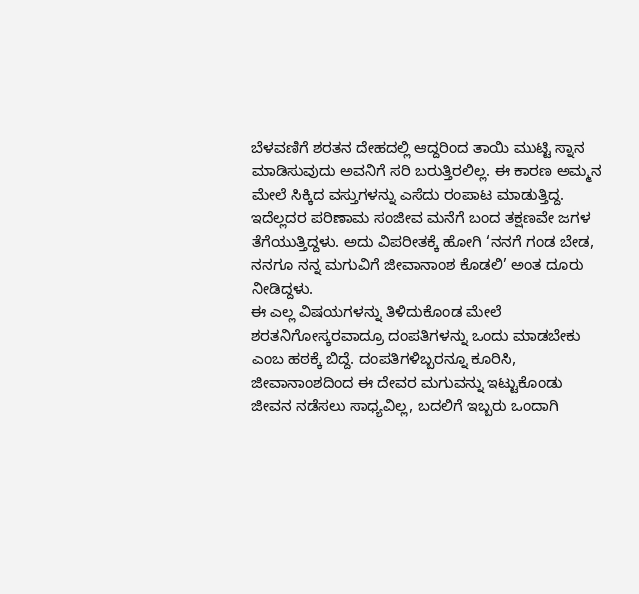ಬೆಳವಣಿಗೆ ಶರತನ ದೇಹದಲ್ಲಿ ಆದ್ದರಿಂದ ತಾಯಿ ಮುಟ್ಟಿ ಸ್ನಾನ ಮಾಡಿಸುವುದು ಅವನಿಗೆ ಸರಿ ಬರುತ್ತಿರಲಿಲ್ಲ. ಈ ಕಾರಣ ಅಮ್ಮನ ಮೇಲೆ ಸಿಕ್ಕಿದ ವಸ್ತುಗಳನ್ನು ಎಸೆದು ರಂಪಾಟ ಮಾಡುತ್ತಿದ್ದ. ಇದೆಲ್ಲದರ ಪರಿಣಾಮ ಸಂಜೀವ ಮನೆಗೆ ಬಂದ ತಕ್ಷಣವೇ ಜಗಳ ತೆಗೆಯುತ್ತಿದ್ದಳು. ಅದು ವಿಪರೀತಕ್ಕೆ ಹೋಗಿ ‘ನನಗೆ ಗಂಡ ಬೇಡ, ನನಗೂ ನನ್ನ ಮಗುವಿಗೆ ಜೀವಾನಾಂಶ ಕೊಡಲಿ’ ಅಂತ ದೂರು ನೀಡಿದ್ದಳು.
ಈ ಎಲ್ಲ ವಿಷಯಗಳನ್ನು ತಿಳಿದುಕೊಂಡ ಮೇಲೆ ಶರತನಿಗೋಸ್ಕರವಾದ್ರೂ ದಂಪತಿಗಳನ್ನು ಒಂದು ಮಾಡಬೇಕು ಎಂಬ ಹಠಕ್ಕೆ ಬಿದ್ದೆ. ದಂಪತಿಗಳಿಬ್ಬರನ್ನೂ ಕೂರಿಸಿ, ಜೀವಾನಾಂಶದಿಂದ ಈ ದೇವರ ಮಗುವನ್ನು ಇಟ್ಟುಕೊಂಡು ಜೀವನ ನಡೆಸಲು ಸಾಧ್ಯವಿಲ್ಲ, ಬದಲಿಗೆ ಇಬ್ಬರು ಒಂದಾಗಿ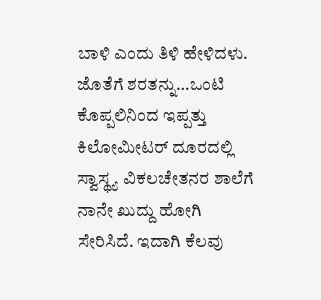ಬಾಳಿ ಎಂದು ತಿಳಿ ಹೇಳಿದಳು. ಜೊತೆಗೆ ಶರತನ್ನು…ಒಂಟಿ ಕೊಪ್ಪಲಿನಿಂದ ಇಪ್ಪತ್ತು ಕಿಲೋಮೀಟರ್ ದೂರದಲ್ಲಿ ಸ್ವಾಸ್ಥ್ಯ ವಿಕಲಚೇತನರ ಶಾಲೆಗೆ ನಾನೇ ಖುದ್ದು ಹೋಗಿ ಸೇರಿಸಿದೆ. ಇದಾಗಿ ಕೆಲವು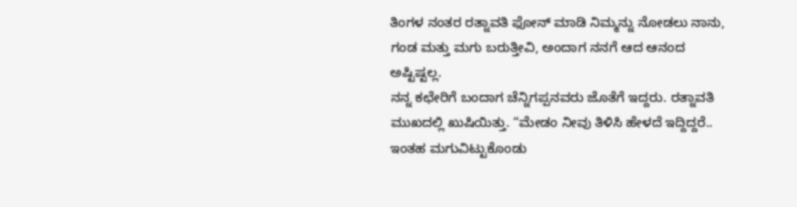ತಿಂಗಳ ನಂತರ ರತ್ನಾವತಿ ಫೋನ್ ಮಾಡಿ ನಿಮ್ಮನ್ನು ನೋಡಲು ನಾನು, ಗಂಡ ಮತ್ತು ಮಗು ಬರುತ್ತೀವಿ, ಅಂದಾಗ ನನಗೆ ಆದ ಆನಂದ ಅಷ್ಟಿಷ್ಟಲ್ಲ.
ನನ್ನ ಕಛೇರಿಗೆ ಬಂದಾಗ ಚೆನ್ನಿಗಪ್ಪನವರು ಜೊತೆಗೆ ಇದ್ದರು. ರತ್ನಾವತಿ ಮುಖದಲ್ಲಿ ಖುಷಿಯಿತ್ತು. “ಮೇಡಂ ನೀವು ತಿಳಿಸಿ ಹೇಳದೆ ಇದ್ದಿದ್ದರೆ.. ಇಂತಹ ಮಗುವಿಟ್ಟುಕೊಂಡು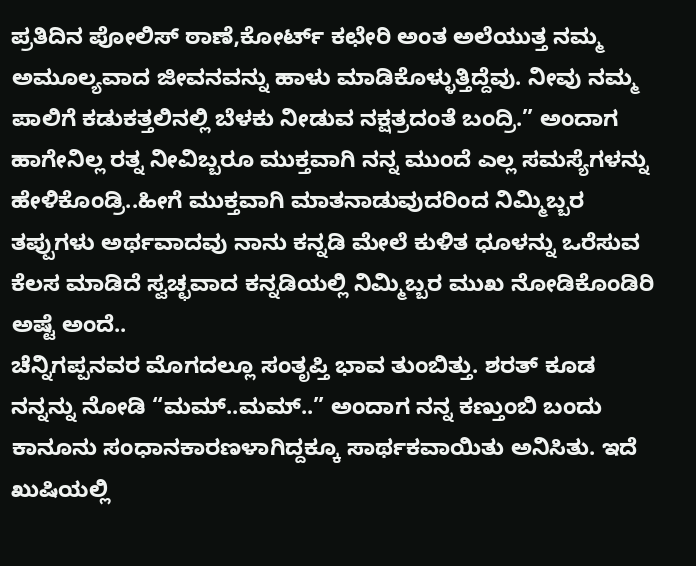ಪ್ರತಿದಿನ ಪೋಲಿಸ್ ಠಾಣೆ,ಕೋರ್ಟ್ ಕಛೇರಿ ಅಂತ ಅಲೆಯುತ್ತ ನಮ್ಮ ಅಮೂಲ್ಯವಾದ ಜೀವನವನ್ನು ಹಾಳು ಮಾಡಿಕೊಳ್ಳುತ್ತಿದ್ದೆವು. ನೀವು ನಮ್ಮ ಪಾಲಿಗೆ ಕಡುಕತ್ತಲಿನಲ್ಲಿ ಬೆಳಕು ನೀಡುವ ನಕ್ಷತ್ರದಂತೆ ಬಂದ್ರಿ.” ಅಂದಾಗ ಹಾಗೇನಿಲ್ಲ ರತ್ನ ನೀವಿಬ್ಬರೂ ಮುಕ್ತವಾಗಿ ನನ್ನ ಮುಂದೆ ಎಲ್ಲ ಸಮಸ್ಯೆಗಳನ್ನು ಹೇಳಿಕೊಂಡ್ರಿ..ಹೀಗೆ ಮುಕ್ತವಾಗಿ ಮಾತನಾಡುವುದರಿಂದ ನಿಮ್ಮಿಬ್ಬರ ತಪ್ಪುಗಳು ಅರ್ಥವಾದವು ನಾನು ಕನ್ನಡಿ ಮೇಲೆ ಕುಳಿತ ಧೂಳನ್ನು ಒರೆಸುವ ಕೆಲಸ ಮಾಡಿದೆ ಸ್ವಚ್ಛವಾದ ಕನ್ನಡಿಯಲ್ಲಿ ನಿಮ್ಮಿಬ್ಬರ ಮುಖ ನೋಡಿಕೊಂಡಿರಿ ಅಷ್ಟೆ ಅಂದೆ..
ಚೆನ್ನಿಗಪ್ಪನವರ ಮೊಗದಲ್ಲೂ ಸಂತೃಪ್ತಿ ಭಾವ ತುಂಬಿತ್ತು. ಶರತ್ ಕೂಡ ನನ್ನನ್ನು ನೋಡಿ “ಮಮ್..ಮಮ್..” ಅಂದಾಗ ನನ್ನ ಕಣ್ತುಂಬಿ ಬಂದು ಕಾನೂನು ಸಂಧಾನಕಾರಣಳಾಗಿದ್ದಕ್ಕೂ ಸಾರ್ಥಕವಾಯಿತು ಅನಿಸಿತು. ಇದೆ ಖುಷಿಯಲ್ಲಿ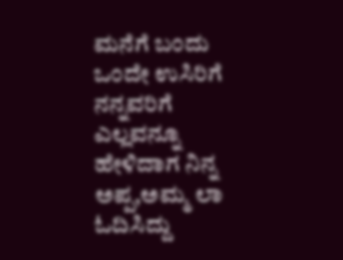ಮನೆಗೆ ಬಂದು ಒಂದೇ ಉಸಿರಿಗೆ ನನ್ನವರಿಗೆ ಎಲ್ಲವನ್ನೂ ಹೇಳಿದಾಗ ನಿನ್ನ ಅಪ್ಪ,ಅಮ್ಮ ಲಾ ಓದಿಸಿದ್ದು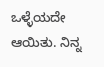ಒಳ್ಳೆಯದೇ ಆಯಿತು. ನಿನ್ನ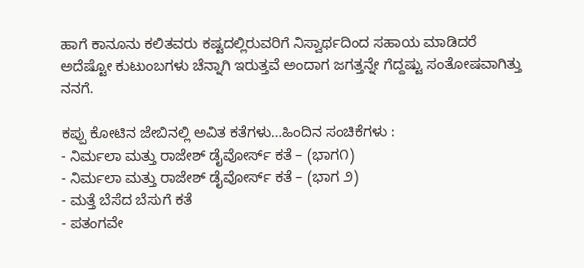ಹಾಗೆ ಕಾನೂನು ಕಲಿತವರು ಕಷ್ಟದಲ್ಲಿರುವರಿಗೆ ನಿಸ್ವಾರ್ಥದಿಂದ ಸಹಾಯ ಮಾಡಿದರೆ ಅದೆಷ್ಟೋ ಕುಟುಂಬಗಳು ಚೆನ್ನಾಗಿ ಇರುತ್ತವೆ ಅಂದಾಗ ಜಗತ್ತನ್ನೇ ಗೆದ್ದಷ್ಟು ಸಂತೋಷವಾಗಿತ್ತು ನನಗೆ.

ಕಪ್ಪು ಕೋಟಿನ ಜೇಬಿನಲ್ಲಿ ಅವಿತ ಕತೆಗಳು…ಹಿಂದಿನ ಸಂಚಿಕೆಗಳು :
- ನಿರ್ಮಲಾ ಮತ್ತು ರಾಜೇಶ್ ಡೈವೋರ್ಸ್ ಕತೆ – (ಭಾಗ೧)
- ನಿರ್ಮಲಾ ಮತ್ತು ರಾಜೇಶ್ ಡೈವೋರ್ಸ್ ಕತೆ – (ಭಾಗ ೨)
- ಮತ್ತೆ ಬೆಸೆದ ಬೆಸುಗೆ ಕತೆ
- ಪತಂಗವೇ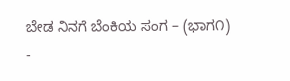ಬೇಡ ನಿನಗೆ ಬೆಂಕಿಯ ಸಂಗ – (ಭಾಗ೧)
-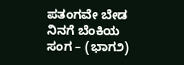ಪತಂಗವೇ ಬೇಡ ನಿನಗೆ ಬೆಂಕಿಯ ಸಂಗ – (ಭಾಗ೨)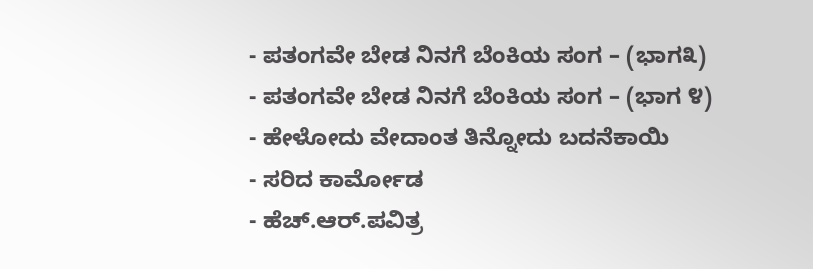- ಪತಂಗವೇ ಬೇಡ ನಿನಗೆ ಬೆಂಕಿಯ ಸಂಗ – (ಭಾಗ೩)
- ಪತಂಗವೇ ಬೇಡ ನಿನಗೆ ಬೆಂಕಿಯ ಸಂಗ – (ಭಾಗ ೪)
- ಹೇಳೋದು ವೇದಾಂತ ತಿನ್ನೋದು ಬದನೆಕಾಯಿ
- ಸರಿದ ಕಾರ್ಮೋಡ
- ಹೆಚ್.ಆರ್.ಪವಿತ್ರ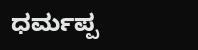ಧರ್ಮಪ್ಪ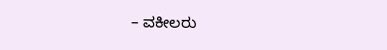– ವಕೀಲರು